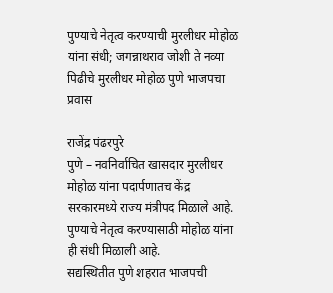पुण्याचे नेतृत्व करण्याची मुरलीधर मोहोळ यांना संधी; जगन्नाथराव जोशी ते नव्या पिढीचे मुरलीधर मोहोळ पुणे भाजपचा प्रवास

राजेंद्र पंढरपुरे
पुणे – नवनिर्वाचित खासदार मुरलीधर मोहोळ यांना पदार्पणातच केंद्र सरकारमध्ये राज्य मंत्रीपद मिळाले आहे. पुण्याचे नेतृत्व करण्यासाठी मोहोळ यांना ही संधी मिळाली आहे.
सद्यस्थितीत पुणे शहरात भाजपची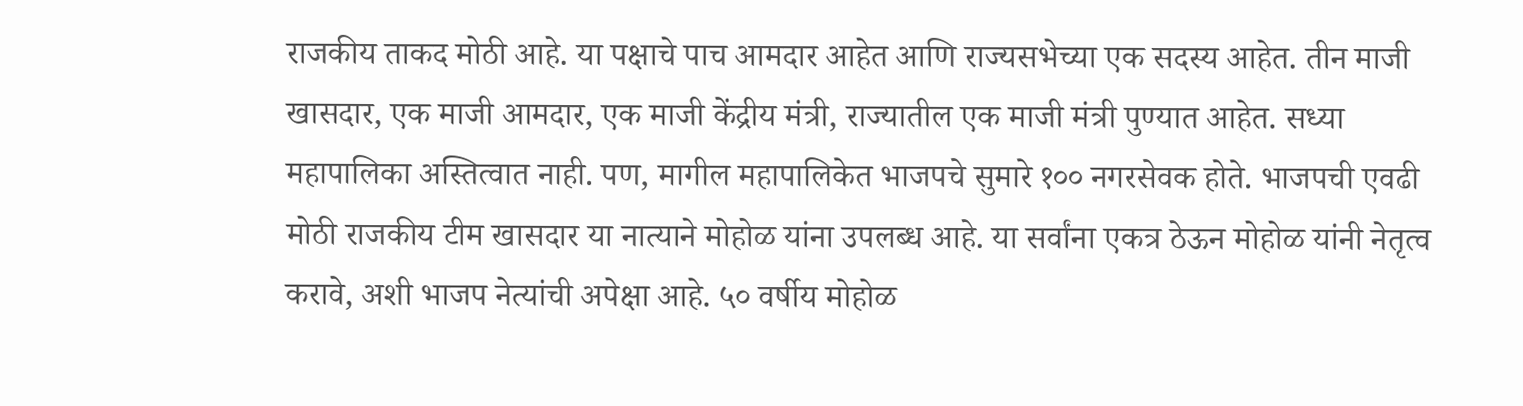राजकीय ताकद मोठी आहे. या पक्षाचे पाच आमदार आहेत आणि राज्यसभेच्या एक सदस्य आहेत. तीन माजी खासदार, एक माजी आमदार, एक माजी केंद्रीय मंत्री, राज्यातील एक माजी मंत्री पुण्यात आहेत. सध्या महापालिका अस्तित्वात नाही. पण, मागील महापालिकेत भाजपचे सुमारे १०० नगरसेवक होते. भाजपची एवढी मोठी राजकीय टीम खासदार या नात्याने मोहोळ यांना उपलब्ध आहे. या सर्वांना एकत्र ठेऊन मोहोळ यांनी नेतृत्व करावे, अशी भाजप नेत्यांची अपेक्षा आहे. ५० वर्षीय मोहोळ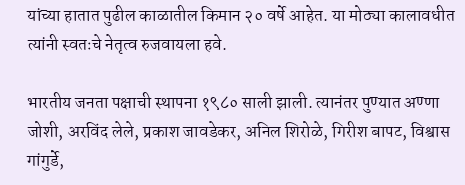यांच्या हातात पुढील काळातील किमान २० वर्षे आहेत. या मोठ्या कालावधीत त्यांनी स्वतःचे नेतृत्व रुजवायला हवे.

भारतीय जनता पक्षाची स्थापना १९८० साली झाली. त्यानंतर पुण्यात अण्णा जोशी, अरविंद लेले, प्रकाश जावडेकर, अनिल शिरोळे, गिरीश बापट, विश्वास गांगुर्डे,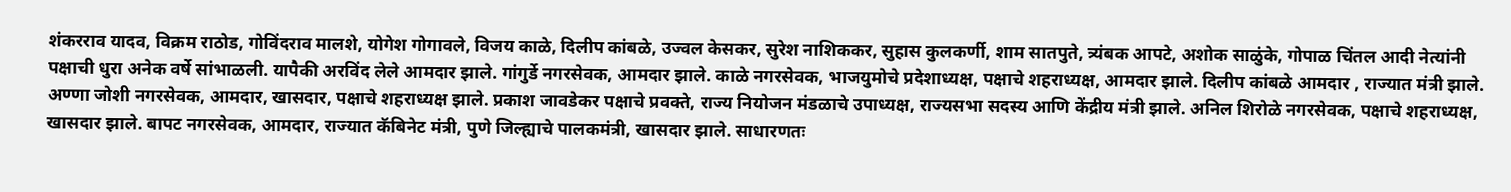शंकरराव यादव, विक्रम राठोड, गोविंदराव मालशे, योगेश गोगावले, विजय काळे, दिलीप कांबळे, उज्वल केसकर, सुरेश नाशिककर, सुहास कुलकर्णी, शाम सातपुते, त्र्यंबक आपटे, अशोक साळुंके, गोपाळ चिंतल आदी नेत्यांनी पक्षाची धुरा अनेक वर्षे सांभाळली. यापैकी अरविंद लेले आमदार झाले. गांगुर्डे नगरसेवक, आमदार झाले. काळे नगरसेवक, भाजयुमोचे प्रदेशाध्यक्ष, पक्षाचे शहराध्यक्ष, आमदार झाले. दिलीप कांबळे आमदार , राज्यात मंत्री झाले. अण्णा जोशी नगरसेवक, आमदार, खासदार, पक्षाचे शहराध्यक्ष झाले. प्रकाश जावडेकर पक्षाचे प्रवक्ते, राज्य नियोजन मंडळाचे उपाध्यक्ष, राज्यसभा सदस्य आणि केंद्रीय मंत्री झाले. अनिल शिरोळे नगरसेवक, पक्षाचे शहराध्यक्ष, खासदार झाले. बापट नगरसेवक, आमदार, राज्यात कॅबिनेट मंत्री, पुणे जिल्ह्याचे पालकमंत्री, खासदार झाले. साधारणतः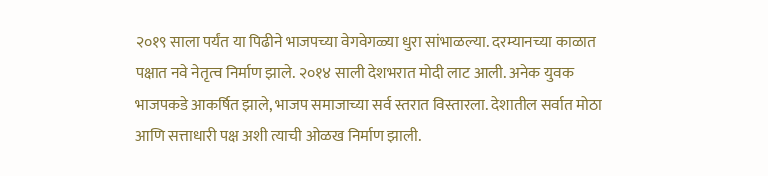२०१९ साला पर्यंत या पिढीने भाजपच्या वेगवेगळ्या धुरा सांभाळल्या. दरम्यानच्या काळात पक्षात नवे नेतृत्व निर्माण झाले. २०१४ साली देशभरात मोदी लाट आली. अनेक युवक भाजपकडे आकर्षित झाले, भाजप समाजाच्या सर्व स्तरात विस्तारला. देशातील सर्वात मोठा आणि सत्ताधारी पक्ष अशी त्याची ओळख निर्माण झाली.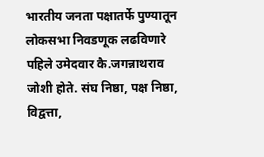भारतीय जनता पक्षातर्फे पुण्यातून लोकसभा निवडणूक लढविणारे पहिले उमेदवार कै.जगन्नाथराव जोशी होते. संघ निष्ठा, पक्ष निष्ठा, विद्वत्ता,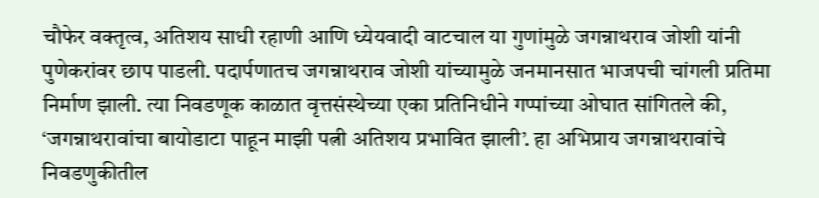चौफेर वक्तृत्व, अतिशय साधी रहाणी आणि ध्येयवादी वाटचाल या गुणांमुळे जगन्नाथराव जोशी यांनी पुणेकरांवर छाप पाडली. पदार्पणातच जगन्नाथराव जोशी यांच्यामुळे जनमानसात भाजपची चांगली प्रतिमा निर्माण झाली. त्या निवडणूक काळात वृत्तसंस्थेच्या एका प्रतिनिधीने गप्पांच्या ओघात सांगितले की, ‘जगन्नाथरावांचा बायोडाटा पाहून माझी पत्नी अतिशय प्रभावित झाली’. हा अभिप्राय जगन्नाथरावांचे निवडणुकीतील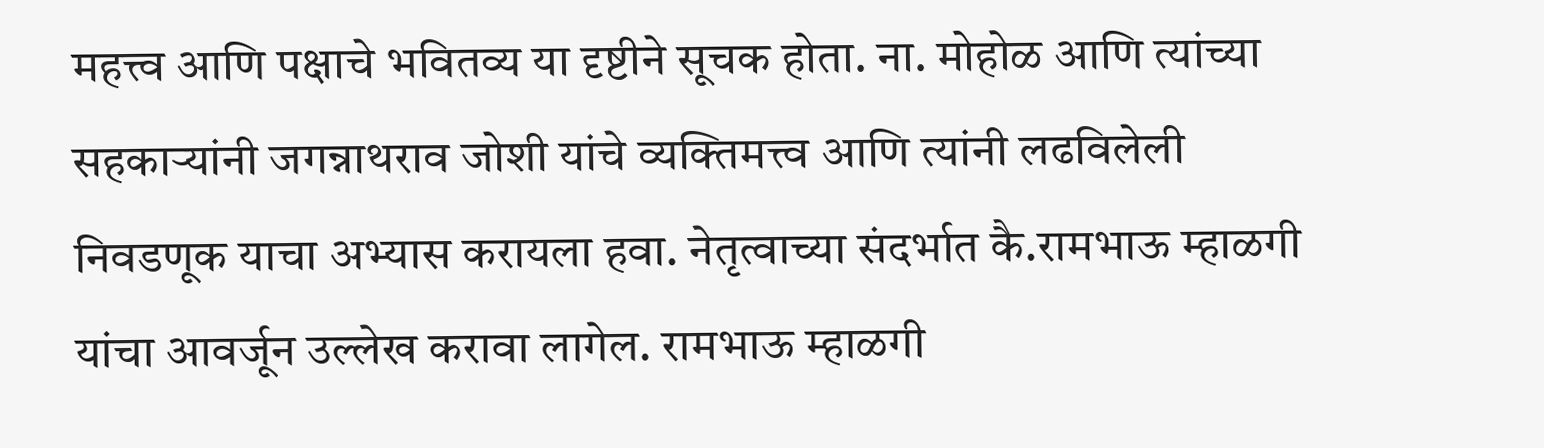महत्त्व आणि पक्षाचे भवितव्य या दृष्टीने सूचक होता. ना. मोहोळ आणि त्यांच्या सहकाऱ्यांनी जगन्नाथराव जोशी यांचे व्यक्तिमत्त्व आणि त्यांनी लढविलेली निवडणूक याचा अभ्यास करायला हवा. नेतृत्वाच्या संदर्भात कै.रामभाऊ म्हाळगी यांचा आवर्जून उल्लेख करावा लागेल. रामभाऊ म्हाळगी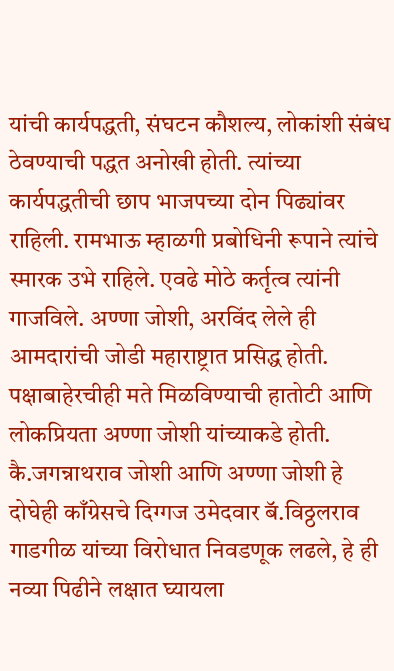यांची कार्यपद्धती, संघटन कौशल्य, लोकांशी संबंध ठेवण्याची पद्धत अनोखी होती. त्यांच्या कार्यपद्धतीची छाप भाजपच्या दोन पिढ्यांवर राहिली. रामभाऊ म्हाळगी प्रबोधिनी रूपाने त्यांचे स्मारक उभे राहिले. एवढे मोठे कर्तृत्व त्यांनी गाजविले. अण्णा जोशी, अरविंद लेले ही आमदारांची जोडी महाराष्ट्रात प्रसिद्ध होती. पक्षाबाहेरचीही मते मिळविण्याची हातोटी आणि लोकप्रियता अण्णा जोशी यांच्याकडे होती. कै.जगन्नाथराव जोशी आणि अण्णा जोशी हे दोघेही काँग्रेसचे दिग्गज उमेदवार बॅ.विठ्ठलराव गाडगीळ यांच्या विरोधात निवडणूक लढले, हे ही नव्या पिढीने लक्षात घ्यायला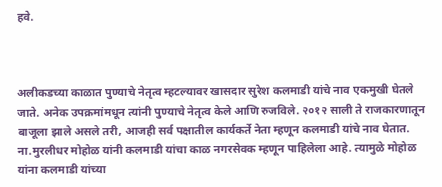हवे.



अलीकडच्या काळात पुण्याचे नेतृत्व म्हटल्यावर खासदार सुरेश कलमाडी यांचे नाव एकमुखी घेतले जाते. अनेक उपक्रमांमधून त्यांनी पुण्याचे नेतृत्व केले आणि रुजविले. २०१२ साली ते राजकारणातून बाजूला झाले असले तरी, आजही सर्व पक्षातील कार्यकर्ते नेता म्हणून कलमाडी यांचे नाव घेतात. ना.मुरलीधर मोहोळ यांनी कलमाडी यांचा काळ नगरसेवक म्हणून पाहिलेला आहे. त्यामुळे मोहोळ यांना कलमाडी यांच्या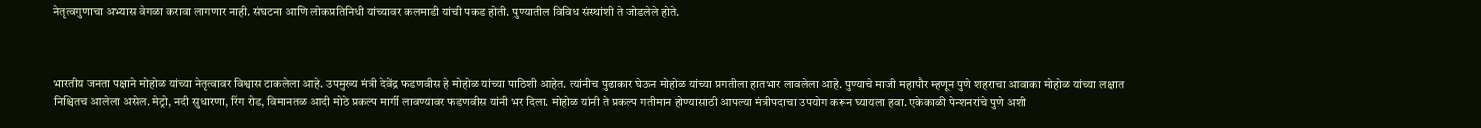नेतृत्वगुणाचा अभ्यास वेगळा करावा लागणार नाही. संघटना आणि लोकप्रतिनिधी यांच्यावर कलमाडी यांची पकड होती. पुण्यातील विविध संस्थांशी ते जोडलेले होते.



भारतीय जनता पक्षाने मोहोळ यांच्या नेतृत्वावर विश्वास टाकलेला आहे. उपमुख्य मंत्री देवेंद्र फडणवीस हे मोहोळ यांच्या पाठिशी आहेत. त्यांनीच पुढाकार घेऊन मोहोळ यांच्या प्रगतीला हातभार लावलेला आहे. पुण्याचे माजी महापौर म्हणून पुणे शहराचा आवाका मोहोळ यांच्या लक्षात निश्चितच आलेला असेल. मेट्रो, नदी सुधारणा, रिंग रोड, विमानतळ आदी मोठे प्रकल्प मार्गी लावण्यावर फडणवीस यांनी भर दिला. मोहोळ यांनी ते प्रकल्प गतीमान होण्यासाठी आपल्या मंत्रीपदाचा उपयोग करून घ्यायला हवा. एकेकाळी पेन्शनरांचे पुणे अशी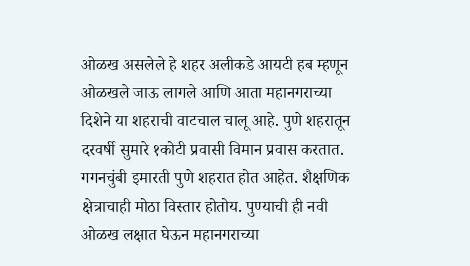ओळख असलेले हे शहर अलीकडे आयटी हब म्हणून ओळखले जाऊ लागले आणि आता महानगराच्या दिशेने या शहराची वाटचाल चालू आहे. पुणे शहरातून दरवर्षी सुमारे १कोटी प्रवासी विमान प्रवास करतात. गगनचुंबी इमारती पुणे शहरात होत आहेत. शैक्षणिक क्षेत्राचाही मोठा विस्तार होतोय. पुण्याची ही नवी ओळख लक्षात घेऊन महानगराच्या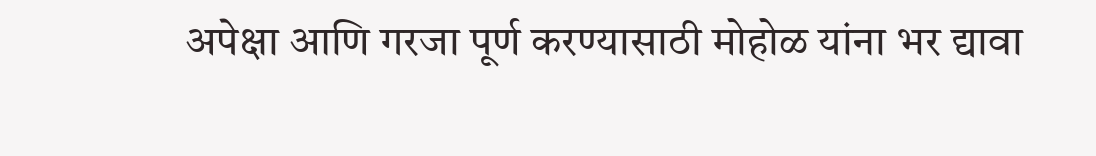अपेक्षा आणि गरजा पूर्ण करण्यासाठी मोहोळ यांना भर द्यावा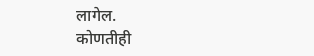लागेल.
कोणतीही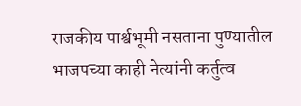राजकीय पार्श्वभूमी नसताना पुण्यातील भाजपच्या काही नेत्यांनी कर्तुत्व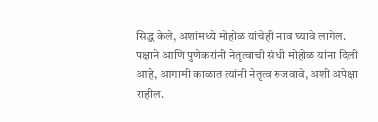सिद्ध केले, अशांमध्ये मोहोळ यांचेही नाव घ्यावे लागेल. पक्षाने आणि पुणेकरांनी नेतृत्वाची संधी मोहोळ यांना दिली आहे, आगामी काळात त्यांनी नेतृत्व रुजवावे, अशी अपेक्षा राहील.